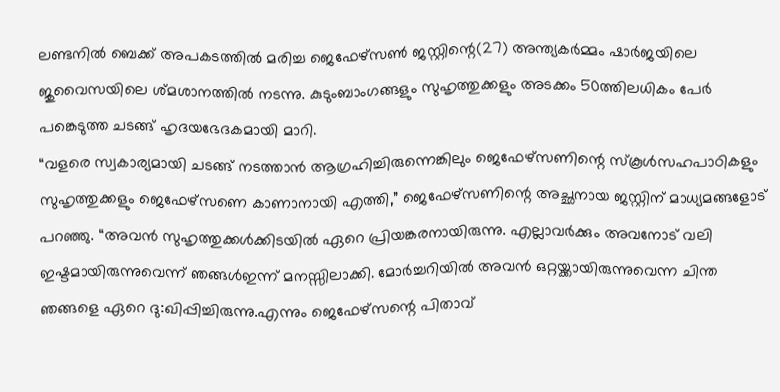ലണ്ടനിൽ ബെക്ക് അപകടത്തിൽ മരിച്ച ജെഫേഴ്സൺ ജസ്റ്റിന്റെ(27) അന്ത്യകർമ്മം ഷാർജയിലെ ജുവൈസയിലെ ശ്മശാനത്തിൽ നടന്നു. കുടുംബാംഗങ്ങളും സുഹൃത്തുക്കളും അടക്കം 50ത്തിലധികം പേർ പങ്കെടുത്ത ചടങ്ങ് ഹൃദയഭേദകമായി മാറി.
“വളരെ സ്വകാര്യമായി ചടങ്ങ് നടത്താൻ ആഗ്രഹിച്ചിരുന്നെങ്കിലും ജെഫേഴ്സണിന്റെ സ്കൂൾസഹപാഠികളും സുഹൃത്തുക്കളും ജെഫേഴ്സണെ കാണാനായി എത്തി,” ജെഫേഴ്സണിന്റെ അച്ഛനായ ജസ്റ്റിന് മാധ്യമങ്ങളോട് പറഞ്ഞു. “അവൻ സുഹൃത്തുക്കൾക്കിടയിൽ ഏറെ പ്രിയങ്കരനായിരുന്നു. എല്ലാവർക്കും അവനോട് വലി ഇഷ്ടമായിരുന്നുവെന്ന് ഞങ്ങൾഇന്ന് മനസ്സിലാക്കി. മോർച്ചറിയിൽ അവൻ ഒറ്റയ്ക്കായിരുന്നുവെന്ന ചിന്ത ഞങ്ങളെ ഏറെ ദു:ഖിപ്പിച്ചിരുന്നു.എന്നും ജെഫേഴ്സന്റെ പിതാവ്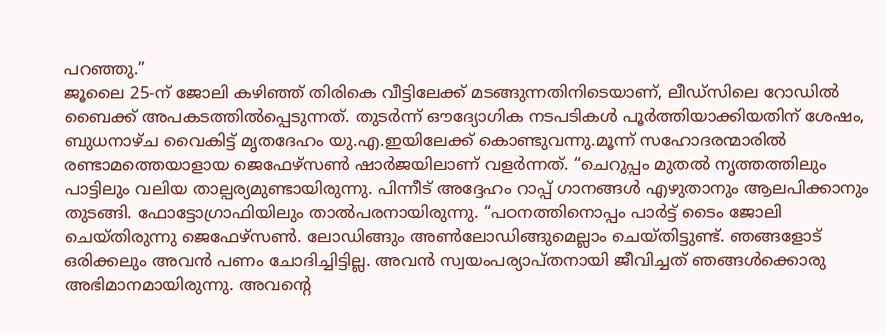പറഞ്ഞു.”
ജൂലൈ 25-ന് ജോലി കഴിഞ്ഞ് തിരികെ വീട്ടിലേക്ക് മടങ്ങുന്നതിനിടെയാണ്, ലീഡ്സിലെ റോഡിൽ ബൈക്ക് അപകടത്തിൽപ്പെടുന്നത്. തുടർന്ന് ഔദ്യോഗിക നടപടികൾ പൂർത്തിയാക്കിയതിന് ശേഷം, ബുധനാഴ്ച വൈകിട്ട് മൃതദേഹം യു.എ.ഇയിലേക്ക് കൊണ്ടുവന്നു.മൂന്ന് സഹോദരന്മാരിൽ രണ്ടാമത്തെയാളായ ജെഫേഴ്സൺ ഷാർജയിലാണ് വളർന്നത്. “ചെറുപ്പം മുതൽ നൃത്തത്തിലും പാട്ടിലും വലിയ താല്പര്യമുണ്ടായിരുന്നു. പിന്നീട് അദ്ദേഹം റാപ്പ് ഗാനങ്ങൾ എഴുതാനും ആലപിക്കാനും തുടങ്ങി. ഫോട്ടോഗ്രാഫിയിലും താൽപരനായിരുന്നു. “പഠനത്തിനൊപ്പം പാർട്ട് ടൈം ജോലി ചെയ്തിരുന്നു ജെഫേഴ്സൺ. ലോഡിങ്ങും അൺലോഡിങ്ങുമെല്ലാം ചെയ്തിട്ടുണ്ട്. ഞങ്ങളോട് ഒരിക്കലും അവൻ പണം ചോദിച്ചിട്ടില്ല. അവൻ സ്വയംപര്യാപ്തനായി ജീവിച്ചത് ഞങ്ങൾക്കൊരു അഭിമാനമായിരുന്നു. അവന്റെ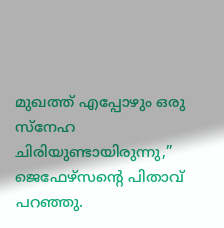മുഖത്ത് എപ്പോഴും ഒരു സ്നേഹ ചിരിയുണ്ടായിരുന്നു,” ജെഫേഴ്സന്റെ പിതാവ് പറഞ്ഞു.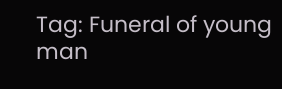Tag: Funeral of young man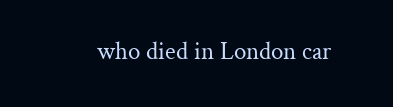who died in London car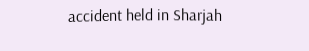accident held in Sharjah